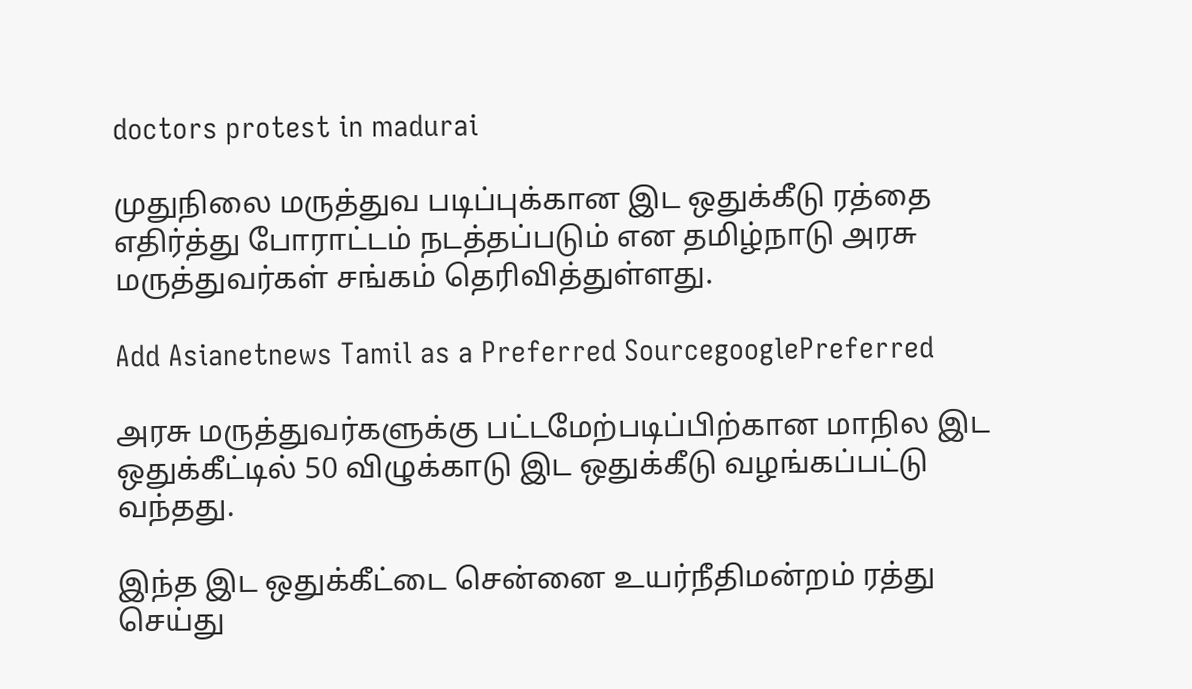doctors protest in madurai

முதுநிலை மருத்துவ படிப்புக்கான இட ஒதுக்கீடு ரத்தை எதிர்த்து போராட்டம் நடத்தப்படும் என தமிழ்நாடு அரசு மருத்துவர்கள் சங்கம் தெரிவித்துள்ளது.

Add Asianetnews Tamil as a Preferred SourcegooglePreferred

அரசு மருத்துவர்களுக்கு பட்டமேற்படிப்பிற்கான மாநில இட ஒதுக்கீட்டில் 50 விழுக்காடு இட ஒதுக்கீடு வழங்கப்பட்டு வந்தது.

இந்த இட ஒதுக்கீட்டை சென்னை உயர்நீதிமன்றம் ரத்து செய்து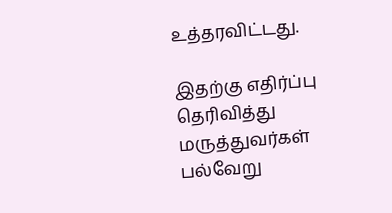உத்தரவிட்டது.

இதற்கு எதிர்ப்பு தெரிவித்து மருத்துவர்கள் பல்வேறு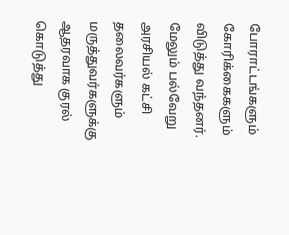போராட்டங்களும் கோரிக்கைகளும் விடுத்து வந்தனர். மேலும் பல்வேறு அரசியல் கட்சி தலைவர்களும் மருத்துவர்களுக்கு ஆதரவாக குரல் கொடுத்து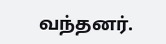வந்தனர்.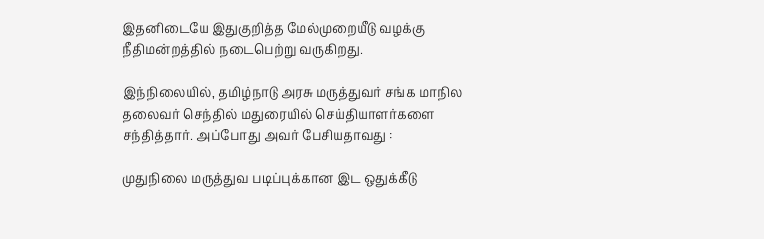இதனிடையே இதுகுறித்த மேல்முறையீடு வழக்கு நீதிமன்றத்தில் நடைபெற்று வருகிறது.

இந்நிலையில், தமிழ்நாடு அரசு மருத்துவர் சங்க மாநில தலைவர் செந்தில் மதுரையில் செய்தியாளர்களை சந்தித்தார். அப்போது அவர் பேசியதாவது :

முதுநிலை மருத்துவ படிப்புக்கான இட ஒதுக்கீடு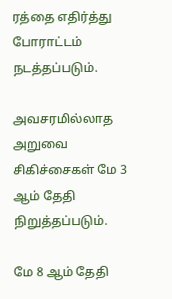ரத்தை எதிர்த்து போராட்டம் நடத்தப்படும்.

அவசரமில்லாத அறுவை சிகிச்சைகள் மே 3 ஆம் தேதி நிறுத்தப்படும்.

மே 8 ஆம் தேதி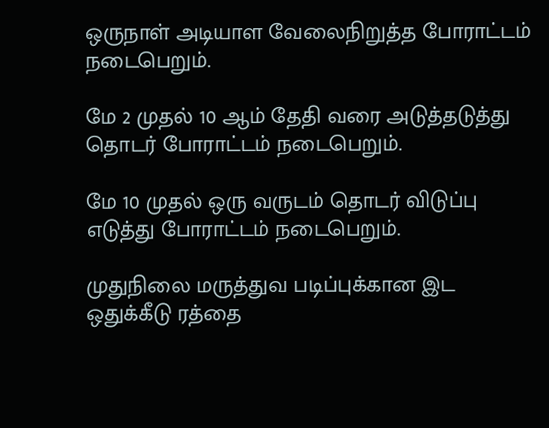ஒருநாள் அடியாள வேலைநிறுத்த போராட்டம் நடைபெறும்.

மே 2 முதல் 10 ஆம் தேதி வரை அடுத்தடுத்து தொடர் போராட்டம் நடைபெறும்.

மே 10 முதல் ஒரு வருடம் தொடர் விடுப்பு எடுத்து போராட்டம் நடைபெறும்.

முதுநிலை மருத்துவ படிப்புக்கான இட ஒதுக்கீடு ரத்தை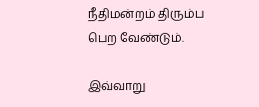நீதிமன்றம் திரும்ப பெற வேண்டும்.

இவ்வாறு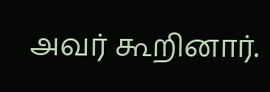அவர் கூறினார்.